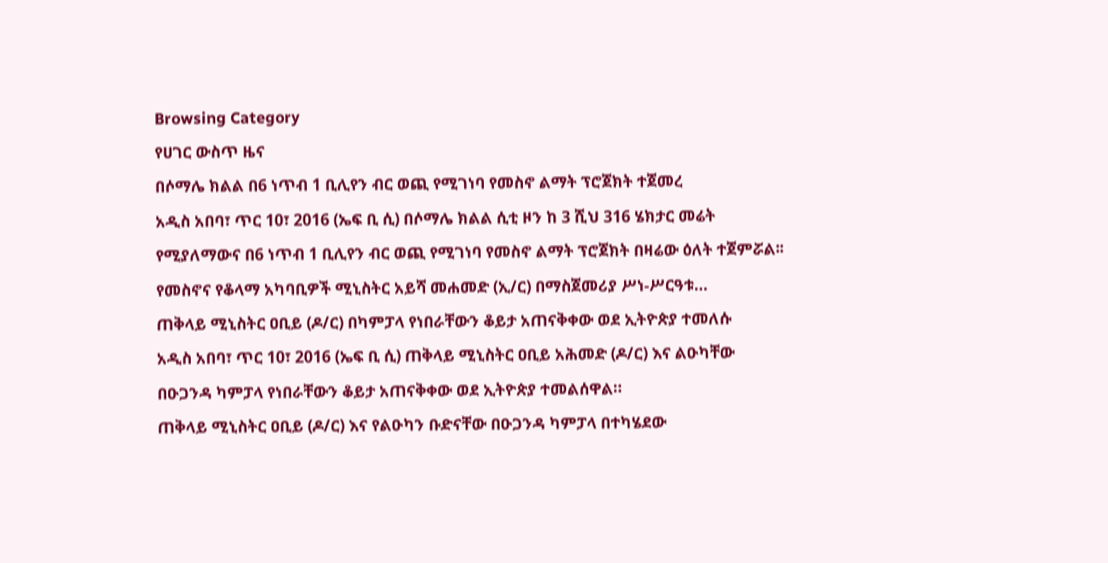Browsing Category
የሀገር ውስጥ ዜና
በሶማሌ ክልል በ6 ነጥብ 1 ቢሊየን ብር ወጪ የሚገነባ የመስኖ ልማት ፕሮጀክት ተጀመረ
አዲስ አበባ፣ ጥር 10፣ 2016 (ኤፍ ቢ ሲ) በሶማሌ ክልል ሲቲ ዞን ከ 3 ሺህ 316 ሄክታር መሬት የሚያለማውና በ6 ነጥብ 1 ቢሊየን ብር ወጪ የሚገነባ የመስኖ ልማት ፕሮጀክት በዛሬው ዕለት ተጀምሯል፡፡
የመስኖና የቆላማ አካባቢዎች ሚኒስትር አይሻ መሐመድ (ኢ/ር) በማስጀመሪያ ሥነ-ሥርዓቱ…
ጠቅላይ ሚኒስትር ዐቢይ (ዶ/ር) በካምፓላ የነበራቸውን ቆይታ አጠናቅቀው ወደ ኢትዮጵያ ተመለሱ
አዲስ አበባ፣ ጥር 10፣ 2016 (ኤፍ ቢ ሲ) ጠቅላይ ሚኒስትር ዐቢይ አሕመድ (ዶ/ር) እና ልዑካቸው በዑጋንዳ ካምፓላ የነበራቸውን ቆይታ አጠናቅቀው ወደ ኢትዮጵያ ተመልሰዋል።
ጠቅላይ ሚኒስትር ዐቢይ (ዶ/ር) እና የልዑካን ቡድናቸው በዑጋንዳ ካምፓላ በተካሄደው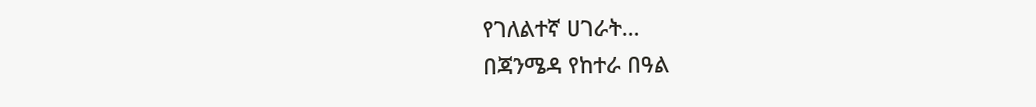የገለልተኛ ሀገራት…
በጃንሜዳ የከተራ በዓል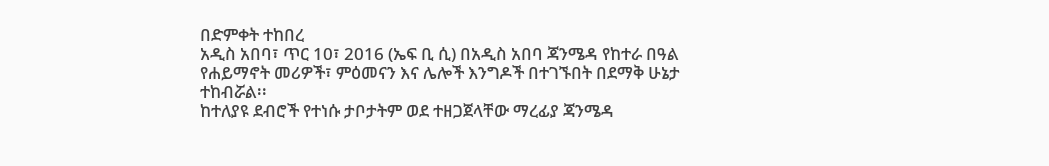በድምቀት ተከበረ
አዲስ አበባ፣ ጥር 10፣ 2016 (ኤፍ ቢ ሲ) በአዲስ አበባ ጃንሜዳ የከተራ በዓል የሐይማኖት መሪዎች፣ ምዕመናን እና ሌሎች እንግዶች በተገኙበት በደማቅ ሁኔታ ተከብሯል፡፡
ከተለያዩ ደብሮች የተነሱ ታቦታትም ወደ ተዘጋጀላቸው ማረፊያ ጃንሜዳ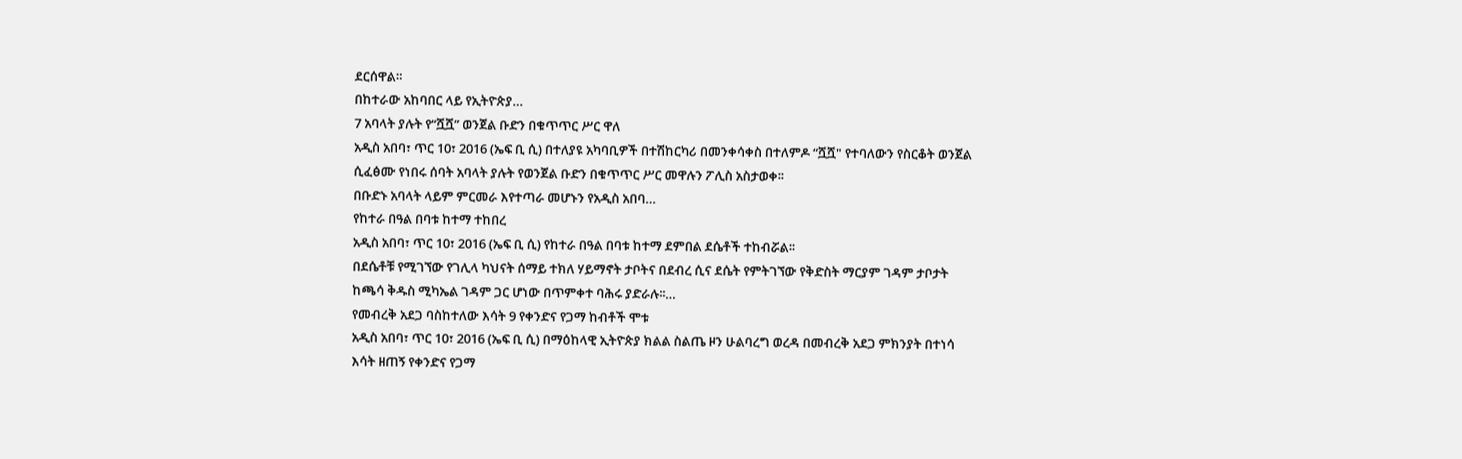ደርሰዋል።
በከተራው አከባበር ላይ የኢትዮጵያ…
7 አባላት ያሉት የ“ሿሿ” ወንጀል ቡድን በቁጥጥር ሥር ዋለ
አዲስ አበባ፣ ጥር 10፣ 2016 (ኤፍ ቢ ሲ) በተለያዩ አካባቢዎች በተሽከርካሪ በመንቀሳቀስ በተለምዶ “ሿሿ" የተባለውን የስርቆት ወንጀል ሲፈፅሙ የነበሩ ሰባት አባላት ያሉት የወንጀል ቡድን በቁጥጥር ሥር መዋሉን ፖሊስ አስታወቀ፡፡
በቡድኑ አባላት ላይም ምርመራ እየተጣራ መሆኑን የአዲስ አበባ…
የከተራ በዓል በባቱ ከተማ ተከበረ
አዲስ አበባ፣ ጥር 10፣ 2016 (ኤፍ ቢ ሲ) የከተራ በዓል በባቱ ከተማ ደምበል ደሴቶች ተከብሯል፡፡
በደሴቶቹ የሚገኘው የገሊላ ካህናት ሰማይ ተክለ ሃይማኖት ታቦትና በደብረ ሲና ደሴት የምትገኘው የቅድስት ማርያም ገዳም ታቦታት ከጫሳ ቅዱስ ሚካኤል ገዳም ጋር ሆነው በጥምቀተ ባሕሩ ያድራሉ፡፡…
የመብረቅ አደጋ ባስከተለው እሳት 9 የቀንድና የጋማ ከብቶች ሞቱ
አዲስ አበባ፣ ጥር 10፣ 2016 (ኤፍ ቢ ሲ) በማዕከላዊ ኢትዮጵያ ክልል ስልጤ ዞን ሁልባረግ ወረዳ በመብረቅ አደጋ ምክንያት በተነሳ እሳት ዘጠኝ የቀንድና የጋማ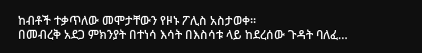ከብቶች ተቃጥለው መሞታቸውን የዞኑ ፖሊስ አስታወቀ፡፡
በመብረቅ አደጋ ምክንያት በተነሳ እሳት በእስሳቱ ላይ ከደረሰው ጉዳት ባለፈ…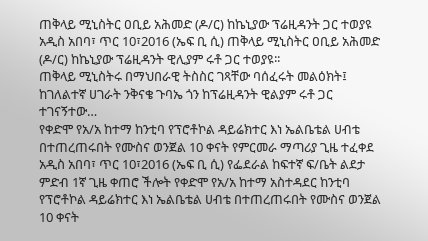ጠቅላይ ሚኒስትር ዐቢይ አሕመድ (ዶ/ር) ከኬኒያው ፕሬዚዳንት ጋር ተወያዩ
አዲስ አበባ፣ ጥር 10፣2016 (ኤፍ ቢ ሲ) ጠቅላይ ሚኒስትር ዐቢይ አሕመድ (ዶ/ር) ከኬኒያው ፕሬዚዳንት ዊሊያም ሩቶ ጋር ተወያዩ፡፡
ጠቅላይ ሚኒስትሩ በማህበራዊ ትስስር ገጻቸው ባሰፈሩት መልዕክት፤ ከገለልተኛ ሀገራት ንቅናቄ ጉባኤ ጎን ከፕሬዚዳንት ዊልያም ሩቶ ጋር ተገናኝተው…
የቀድሞ የአ/አ ከተማ ከንቲባ የፕሮቶኮል ዳይሬክተር እነ ኤልቤቴል ሀብቴ በተጠረጠሩበት የሙስና ወንጀል 10 ቀናት የምርመራ ማጣሪያ ጊዜ ተፈቀደ
አዲስ አበባ፣ ጥር 10፣2016 (ኤፍ ቢ ሲ) የፌደራል ከፍተኛ ፍ/ቤት ልደታ ምድብ 1ኛ ጊዜ ቀጠሮ ችሎት የቀድሞ የአ/አ ከተማ አስተዳደር ከንቲባ የፕሮቶኮል ዳይሬክተር እነ ኤልቤቴል ሀብቴ በተጠረጠሩበት የሙስና ወንጀል 10 ቀናት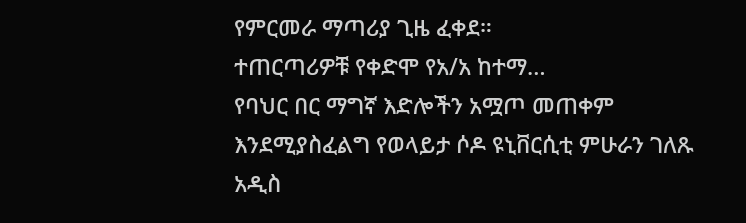የምርመራ ማጣሪያ ጊዜ ፈቀደ።
ተጠርጣሪዎቹ የቀድሞ የአ/አ ከተማ…
የባህር በር ማግኛ እድሎችን አሟጦ መጠቀም እንደሚያስፈልግ የወላይታ ሶዶ ዩኒቨርሲቲ ምሁራን ገለጹ
አዲስ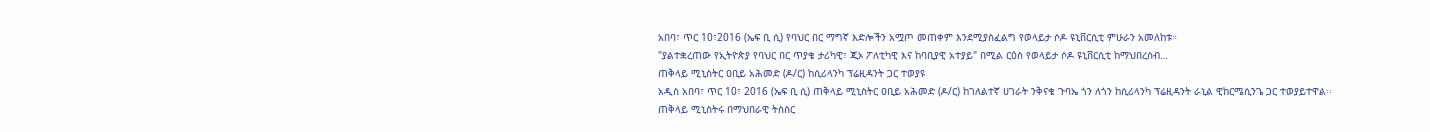አበባ፣ ጥር 10፣2016 (ኤፍ ቢ ሲ) የባህር በር ማግኛ እድሎችን አሟጦ መጠቀም እንደሚያስፈልግ የወላይታ ሶዶ ዩኒቨርሲቲ ምሁራን አመለከቱ።
"ያልተቋረጠው የኢትዮጵያ የባህር በር ጥያቄ ታሪካዊ፣ ጂኦ ፖለቲካዊ እና ከባቢያዊ አተያይ" በሚል ርዕስ የወላይታ ሶዶ ዩኒቨርሲቲ ከማህበረሰብ…
ጠቅላይ ሚኒስትር ዐቢይ አሕመድ (ዶ/ር) ከሲሪላንካ ፕሬዚዳንት ጋር ተወያዩ
አዲስ አበባ፣ ጥር 10፣ 2016 (ኤፍ ቢ ሲ) ጠቅላይ ሚኒስትር ዐቢይ አሕመድ (ዶ/ር) ከገለልተኛ ሀገራት ንቅናቄ ጉባኤ ጎን ለጎን ከሲሪላንካ ፕሬዚዳንት ራኒል ዊከርሜሲንጌ ጋር ተወያይተዋል፡፡
ጠቅላይ ሚኒስትሩ በማህበራዊ ትስስር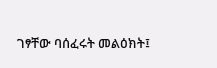ገፃቸው ባሰፈሩት መልዕክት፤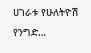ሀገራቱ የሁለትዮሽ የንግድ…